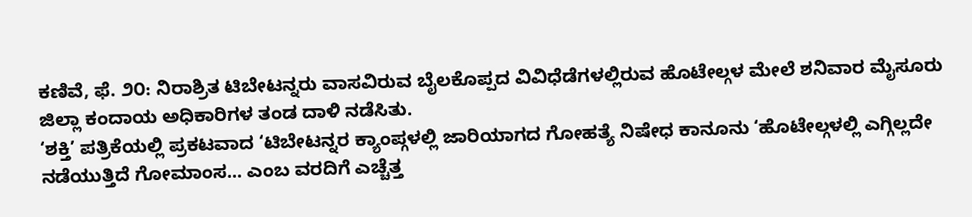ಕಣಿವೆ, ಫೆ. ೨೦: ನಿರಾಶ್ರಿತ ಟಿಬೇಟನ್ನರು ವಾಸವಿರುವ ಬೈಲಕೊಪ್ಪದ ವಿವಿಧೆಡೆಗಳಲ್ಲಿರುವ ಹೊಟೇಲ್ಗಳ ಮೇಲೆ ಶನಿವಾರ ಮೈಸೂರು ಜಿಲ್ಲಾ ಕಂದಾಯ ಅಧಿಕಾರಿಗಳ ತಂಡ ದಾಳಿ ನಡೆಸಿತು.
‘ಶಕ್ತಿ’ ಪತ್ರಿಕೆಯಲ್ಲಿ ಪ್ರಕಟವಾದ ‘ಟಿಬೇಟನ್ನರ ಕ್ಯಾಂಪ್ಗಳಲ್ಲಿ ಜಾರಿಯಾಗದ ಗೋಹತ್ಯೆ ನಿಷೇಧ ಕಾನೂನು ‘ಹೊಟೇಲ್ಗಳಲ್ಲಿ ಎಗ್ಗಿಲ್ಲದೇ ನಡೆಯುತ್ತಿದೆ ಗೋಮಾಂಸ... ಎಂಬ ವರದಿಗೆ ಎಚ್ಚೆತ್ತ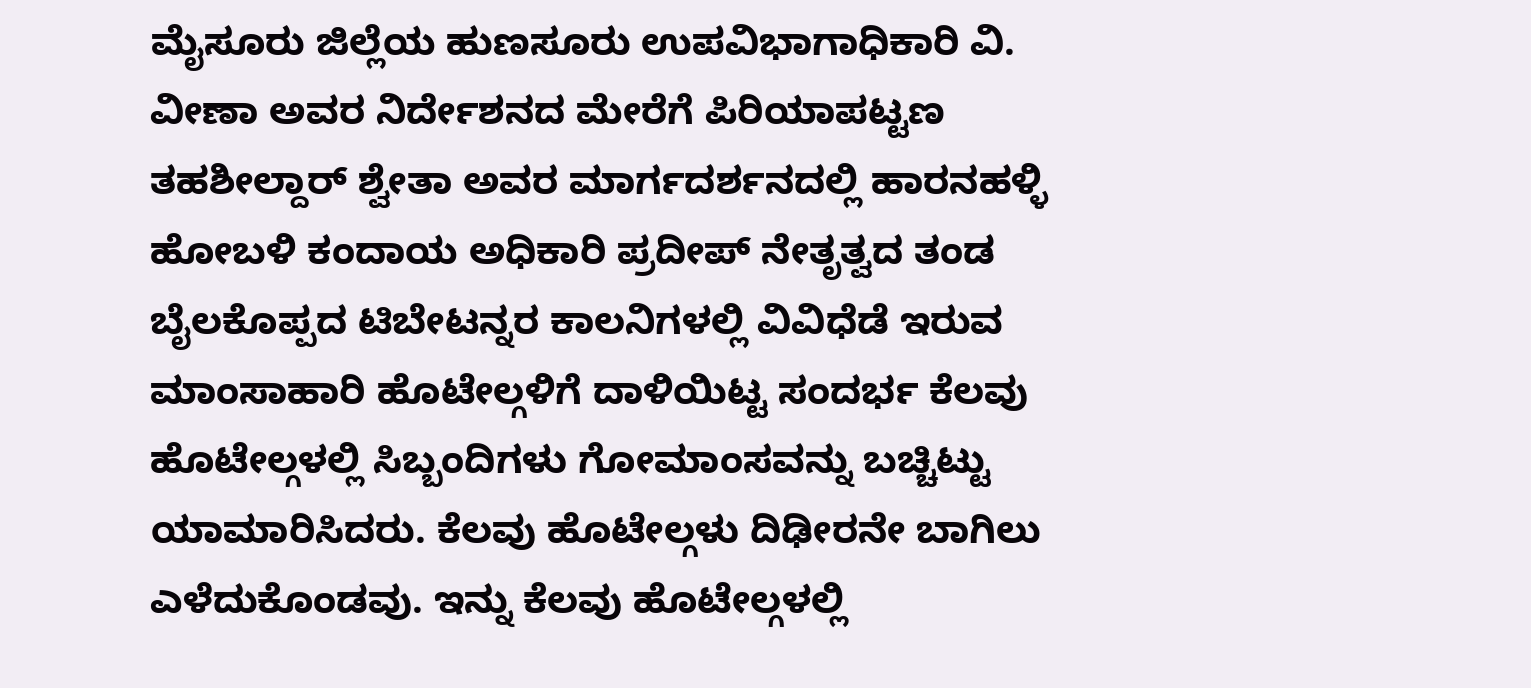ಮೈಸೂರು ಜಿಲ್ಲೆಯ ಹುಣಸೂರು ಉಪವಿಭಾಗಾಧಿಕಾರಿ ವಿ. ವೀಣಾ ಅವರ ನಿರ್ದೇಶನದ ಮೇರೆಗೆ ಪಿರಿಯಾಪಟ್ಟಣ ತಹಶೀಲ್ದಾರ್ ಶ್ವೇತಾ ಅವರ ಮಾರ್ಗದರ್ಶನದಲ್ಲಿ ಹಾರನಹಳ್ಳಿ ಹೋಬಳಿ ಕಂದಾಯ ಅಧಿಕಾರಿ ಪ್ರದೀಪ್ ನೇತೃತ್ವದ ತಂಡ ಬೈಲಕೊಪ್ಪದ ಟಿಬೇಟನ್ನರ ಕಾಲನಿಗಳಲ್ಲಿ ವಿವಿಧೆಡೆ ಇರುವ ಮಾಂಸಾಹಾರಿ ಹೊಟೇಲ್ಗಳಿಗೆ ದಾಳಿಯಿಟ್ಟ ಸಂದರ್ಭ ಕೆಲವು ಹೊಟೇಲ್ಗಳಲ್ಲಿ ಸಿಬ್ಬಂದಿಗಳು ಗೋಮಾಂಸವನ್ನು ಬಚ್ಚಿಟ್ಟು ಯಾಮಾರಿಸಿದರು. ಕೆಲವು ಹೊಟೇಲ್ಗಳು ದಿಢೀರನೇ ಬಾಗಿಲು ಎಳೆದುಕೊಂಡವು. ಇನ್ನು ಕೆಲವು ಹೊಟೇಲ್ಗಳಲ್ಲಿ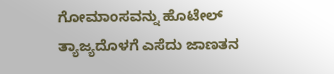ಗೋಮಾಂಸವನ್ನು ಹೊಟೇಲ್ ತ್ಯಾಜ್ಯದೊಳಗೆ ಎಸೆದು ಜಾಣತನ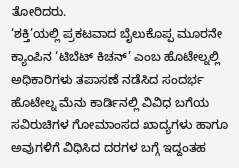ತೋರಿದರು.
‘ಶಕ್ತಿ’ಯಲ್ಲಿ ಪ್ರಕಟವಾದ ಬೈಲುಕೊಪ್ಪ ಮೂರನೇ ಕ್ಯಾಂಪಿನ ‘ಟಿಬೆಟ್ ಕಿಚನ್’ ಎಂಬ ಹೊಟೇಲ್ನಲ್ಲಿ ಅಧಿಕಾರಿಗಳು ತಪಾಸಣೆ ನಡೆಸಿದ ಸಂದರ್ಭ ಹೊಟೇಲ್ನ ಮೆನು ಕಾರ್ಡಿನಲ್ಲಿ ವಿವಿಧ ಬಗೆಯ ಸವಿರುಚಿಗಳ ಗೋಮಾಂಸದ ಖಾದ್ಯಗಳು ಹಾಗೂ ಅವುಗಳಿಗೆ ವಿಧಿಸಿದ ದರಗಳ ಬಗ್ಗೆ ಇದ್ದಂತಹ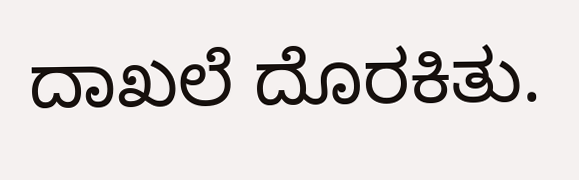ದಾಖಲೆ ದೊರಕಿತು.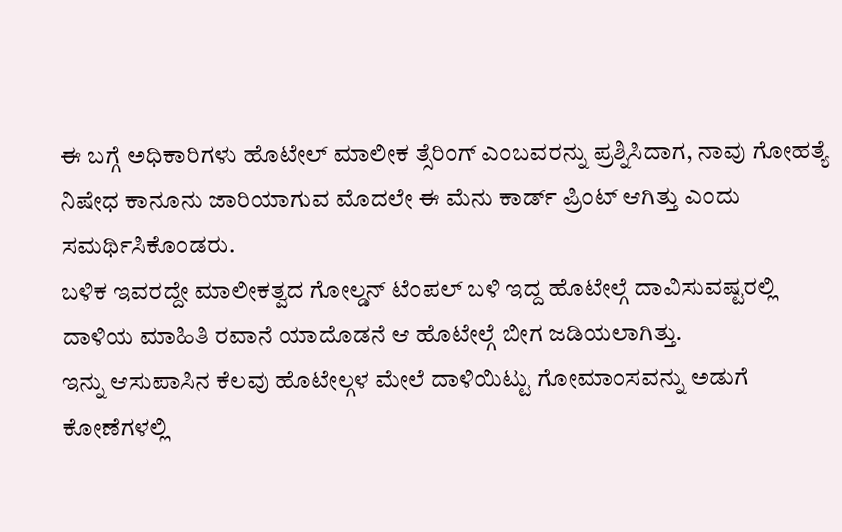ಈ ಬಗ್ಗೆ ಅಧಿಕಾರಿಗಳು ಹೊಟೇಲ್ ಮಾಲೀಕ ತ್ಸೆರಿಂಗ್ ಎಂಬವರನ್ನು ಪ್ರಶ್ನಿಸಿದಾಗ, ನಾವು ಗೋಹತ್ಯೆ ನಿಷೇಧ ಕಾನೂನು ಜಾರಿಯಾಗುವ ಮೊದಲೇ ಈ ಮೆನು ಕಾರ್ಡ್ ಪ್ರಿಂಟ್ ಆಗಿತ್ತು ಎಂದು ಸಮರ್ಥಿಸಿಕೊಂಡರು.
ಬಳಿಕ ಇವರದ್ದೇ ಮಾಲೀಕತ್ವದ ಗೋಲ್ಡನ್ ಟೆಂಪಲ್ ಬಳಿ ಇದ್ದ ಹೊಟೇಲ್ಗೆ ದಾವಿಸುವಷ್ಟರಲ್ಲಿ ದಾಳಿಯ ಮಾಹಿತಿ ರವಾನೆ ಯಾದೊಡನೆ ಆ ಹೊಟೇಲ್ಗೆ ಬೀಗ ಜಡಿಯಲಾಗಿತ್ತು.
ಇನ್ನು ಆಸುಪಾಸಿನ ಕೆಲವು ಹೊಟೇಲ್ಗಳ ಮೇಲೆ ದಾಳಿಯಿಟ್ಟು ಗೋಮಾಂಸವನ್ನು ಅಡುಗೆ ಕೋಣೆಗಳಲ್ಲಿ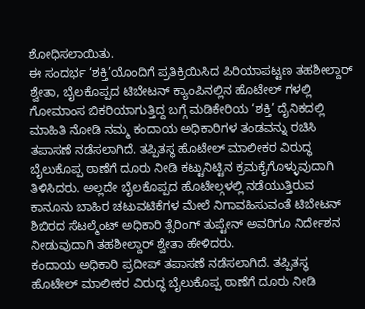ಶೋಧಿಸಲಾಯಿತು.
ಈ ಸಂದರ್ಭ ‘ಶಕ್ತಿ’ಯೊಂದಿಗೆ ಪ್ರತಿಕ್ರಿಯಿಸಿದ ಪಿರಿಯಾಪಟ್ಟಣ ತಹಶೀಲ್ದಾರ್ ಶ್ವೇತಾ, ಬೈಲಕೊಪ್ಪದ ಟಿಬೇಟನ್ ಕ್ಯಾಂಪಿನಲ್ಲಿನ ಹೊಟೇಲ್ ಗಳಲ್ಲಿ ಗೋಮಾಂಸ ಬಿಕರಿಯಾಗುತ್ತಿದ್ದ ಬಗ್ಗೆ ಮಡಿಕೇರಿಯ ‘ಶಕ್ತಿ’ ದೈನಿಕದಲ್ಲಿ ಮಾಹಿತಿ ನೋಡಿ ನಮ್ಮ ಕಂದಾಯ ಅಧಿಕಾರಿಗಳ ತಂಡವನ್ನು ರಚಿಸಿ ತಪಾಸಣೆ ನಡೆಸಲಾಗಿದೆ. ತಪ್ಪಿತಸ್ಥ ಹೊಟೇಲ್ ಮಾಲೀಕರ ವಿರುದ್ಧ ಬೈಲುಕೊಪ್ಪ ಠಾಣೆಗೆ ದೂರು ನೀಡಿ ಕಟ್ಟುನಿಟ್ಟಿನ ಕ್ರಮಕೈಗೊಳ್ಳುವುದಾಗಿ ತಿಳಿಸಿದರು. ಅಲ್ಲದೇ ಬೈಲಕೊಪ್ಪದ ಹೊಟೇಲ್ಗಳಲ್ಲಿ ನಡೆಯುತ್ತಿರುವ ಕಾನೂನು ಬಾಹಿರ ಚಟುವಟಿಕೆಗಳ ಮೇಲೆ ನಿಗಾವಹಿಸುವಂತೆ ಟಿಬೇಟನ್ ಶಿಬಿರದ ಸೆಟಲ್ಮೆಂಟ್ ಅಧಿಕಾರಿ ತ್ಸೆರಿಂಗ್ ತುಪ್ಟೇನ್ ಅವರಿಗೂ ನಿರ್ದೇಶನ ನೀಡುವುದಾಗಿ ತಹಶೀಲ್ದಾರ್ ಶ್ವೇತಾ ಹೇಳಿದರು.
ಕಂದಾಯ ಅಧಿಕಾರಿ ಪ್ರದೀಪ್ ತಪಾಸಣೆ ನಡೆಸಲಾಗಿದೆ. ತಪ್ಪಿತಸ್ಥ ಹೊಟೇಲ್ ಮಾಲೀಕರ ವಿರುದ್ಧ ಬೈಲುಕೊಪ್ಪ ಠಾಣೆಗೆ ದೂರು ನೀಡಿ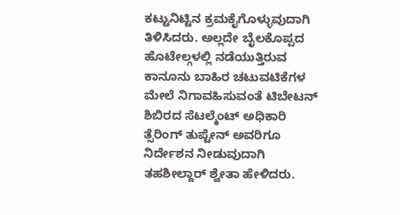ಕಟ್ಟುನಿಟ್ಟಿನ ಕ್ರಮಕೈಗೊಳ್ಳುವುದಾಗಿ ತಿಳಿಸಿದರು. ಅಲ್ಲದೇ ಬೈಲಕೊಪ್ಪದ ಹೊಟೇಲ್ಗಳಲ್ಲಿ ನಡೆಯುತ್ತಿರುವ ಕಾನೂನು ಬಾಹಿರ ಚಟುವಟಿಕೆಗಳ ಮೇಲೆ ನಿಗಾವಹಿಸುವಂತೆ ಟಿಬೇಟನ್ ಶಿಬಿರದ ಸೆಟಲ್ಮೆಂಟ್ ಅಧಿಕಾರಿ ತ್ಸೆರಿಂಗ್ ತುಪ್ಟೇನ್ ಅವರಿಗೂ ನಿರ್ದೇಶನ ನೀಡುವುದಾಗಿ ತಹಶೀಲ್ದಾರ್ ಶ್ವೇತಾ ಹೇಳಿದರು.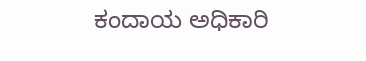ಕಂದಾಯ ಅಧಿಕಾರಿ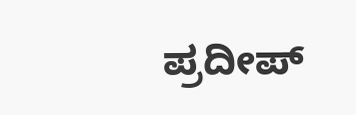ಪ್ರದೀಪ್